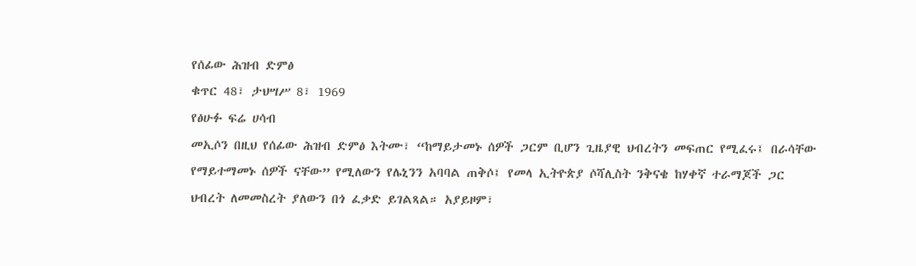የሰፊው ሕዝብ ድምፅ
ቁጥር 48፣ ታህሣሥ 8፣ 1969
የፅሁፉ ፍሬ ሀሳብ
መኢሶን በዚህ የሰፊው ሕዝብ ድምፅ እትሙ፣ “ከማይታመኑ ሰዎች ጋርም ቢሆን ጊዜያዊ ህብረትን መፍጠር የሚፈሩ፤ በራሳቸው የማይተማመኑ ሰዎች ናቸው” የሚለውን የሌኒንን አባባል ጠቅሶ፤ የመላ ኢትዮጵያ ሶሻሊስት ንቅናቄ ከሃቀኛ ተራማጆች ጋር ህብረት ለመመስረት ያለውን በጎ ፈቃድ ይገልጻል። አያይዞም፣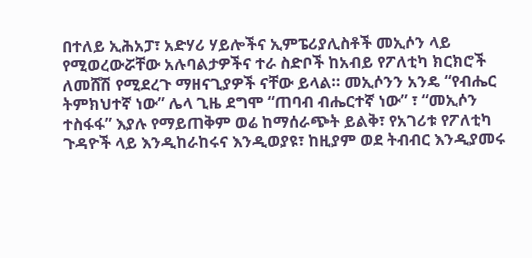በተለይ ኢሕአፓ፣ አድሃሪ ሃይሎችና ኢምፔሪያሊስቶች መኢሶን ላይ የሚወረውሯቸው አሉባልታዎችና ተራ ስድቦች ከአብይ የፖለቲካ ክርክሮች ለመሸሽ የሚደረጉ ማዘናጊያዎች ናቸው ይላል። መኢሶንን አንዴ “የብሔር ትምክህተኛ ነው” ሌላ ጊዜ ደግሞ “ጠባብ ብሔርተኛ ነው” ፣ “መኢሶን ተስፋፋ” እያሉ የማይጠቅም ወሬ ከማሰራጭት ይልቅ፣ የአገሪቱ የፖለቲካ ጉዳዮች ላይ እንዲከራከሩና እንዲወያዩ፣ ከዚያም ወደ ትብብር እንዲያመሩ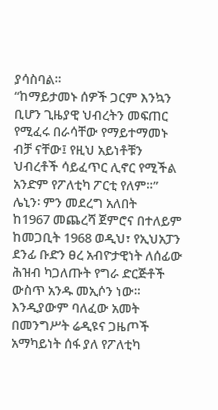ያሳስባል።
“ከማይታመኑ ሰዎች ጋርም እንኳን ቢሆን ጊዜያዊ ህብረትን መፍጠር የሚፈሩ በራሳቸው የማይተማመኑ ብቻ ናቸው፤ የዚህ አይነቶቹን ህብረቶች ሳይፈጥር ሊኖር የሚችል አንድም የፖለቲካ ፖርቲ የለም።”
ሌኒን፡ ምን መደረግ አለበት
ከ1967 መጨረሻ ጀምሮና በተለይም ከመጋቢት 1968 ወዲህ፣ የኢህአፓን ደንፊ ቡድን ፀረ አብዮታዊነት ለሰፊው ሕዝብ ካጋለጡት የግራ ድርጅቶች ውስጥ አንዱ መኢሶን ነው። እንዲያውም ባለፈው አመት በመንግሥት ሬዲዩና ጋዜጦች አማካይነት ሰፋ ያለ የፖለቲካ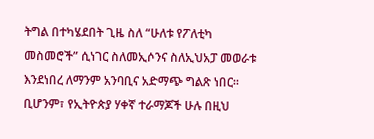ትግል በተካሄደበት ጊዜ ስለ “ሁለቱ የፖለቲካ መስመሮች” ሲነገር ስለመኢሶንና ስለኢህአፓ መወራቱ እንደነበረ ለማንም አንባቢና አድማጭ ግልጽ ነበር። ቢሆንም፣ የኢትዮጵያ ሃቀኛ ተራማጆች ሁሉ በዚህ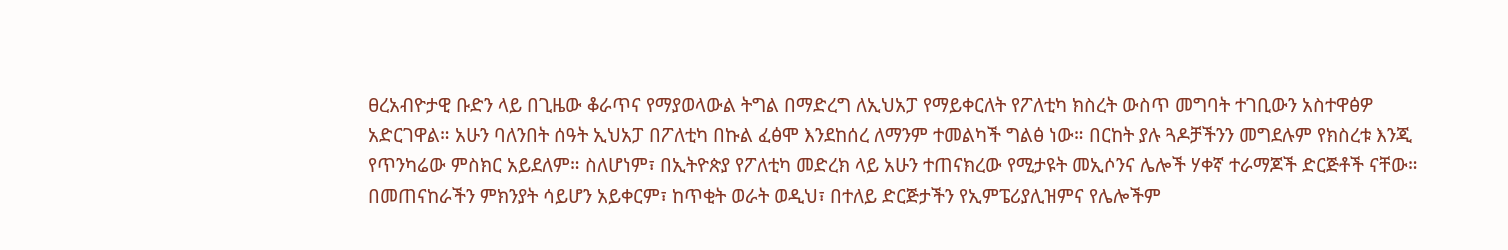ፀረአብዮታዊ ቡድን ላይ በጊዜው ቆራጥና የማያወላውል ትግል በማድረግ ለኢህአፓ የማይቀርለት የፖለቲካ ክስረት ውስጥ መግባት ተገቢውን አስተዋፅዎ አድርገዋል። አሁን ባለንበት ሰዓት ኢህአፓ በፖለቲካ በኩል ፈፅሞ እንደከሰረ ለማንም ተመልካች ግልፅ ነው። በርከት ያሉ ጓዶቻችንን መግደሉም የክስረቱ እንጂ የጥንካሬው ምስክር አይደለም። ስለሆነም፣ በኢትዮጵያ የፖለቲካ መድረክ ላይ አሁን ተጠናክረው የሚታዩት መኢሶንና ሌሎች ሃቀኛ ተራማጆች ድርጅቶች ናቸው።
በመጠናከራችን ምክንያት ሳይሆን አይቀርም፣ ከጥቂት ወራት ወዲህ፣ በተለይ ድርጅታችን የኢምፔሪያሊዝምና የሌሎችም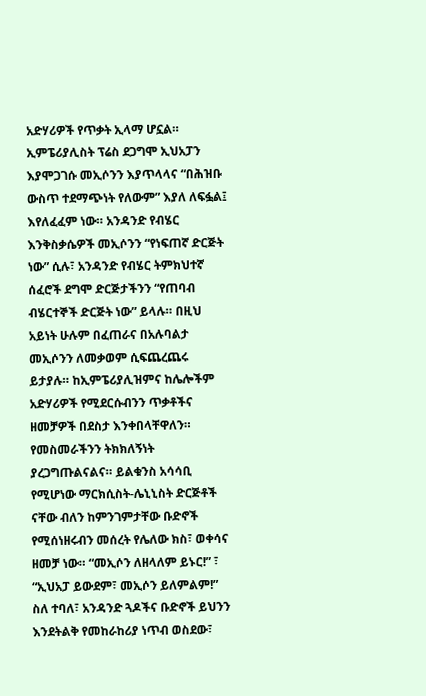አድሃሪዎች የጥቃት ኢላማ ሆኗል። ኢምፔሪያሊስት ፕሬስ ደጋግሞ ኢህአፓን እያሞጋገሱ መኢሶንን እያጥላላና “በሕዝቡ ውስጥ ተደማጭነት የለውም” እያለ ለፍፏል፤ እየለፈፈም ነው። አንዳንድ የብሄር እንቅስቃሴዎች መኢሶንን “የነፍጠኛ ድርጅት ነው” ሲሉ፣ አንዳንድ የብሄር ትምክህተኛ ሰፈሮች ደግሞ ድርጅታችንን “የጠባብ ብሄርተኞች ድርጅት ነው” ይላሉ። በዚህ አይነት ሁሉም በፈጠራና በአሉባልታ መኢሶንን ለመቃወም ሲፍጨረጨሩ ይታያሉ። ከኢምፔሪያሊዝምና ከሌሎችም አድሃሪዎች የሚደርሱብንን ጥቃቶችና ዘመቻዎች በደስታ እንቀበላቸዋለን። የመስመራችንን ትክክለኝነት ያረጋግጡልናልና። ይልቁንስ አሳሳቢ የሚሆነው ማርክሲስት-ሌኒኒስት ድርጅቶች ናቸው ብለን ከምንገምታቸው ቡድኖች የሚሰነዘሩብን መሰረት የሌለው ክስ፣ ወቀሳና ዘመቻ ነው። “መኢሶን ለዘላለም ይኑር!” ፣ “ኢህአፓ ይውደም፣ መኢሶን ይለምልም!” ስለ ተባለ፣ አንዳንድ ጓዶችና ቡድኖች ይህንን እንደትልቅ የመከራከሪያ ነጥብ ወስደው፣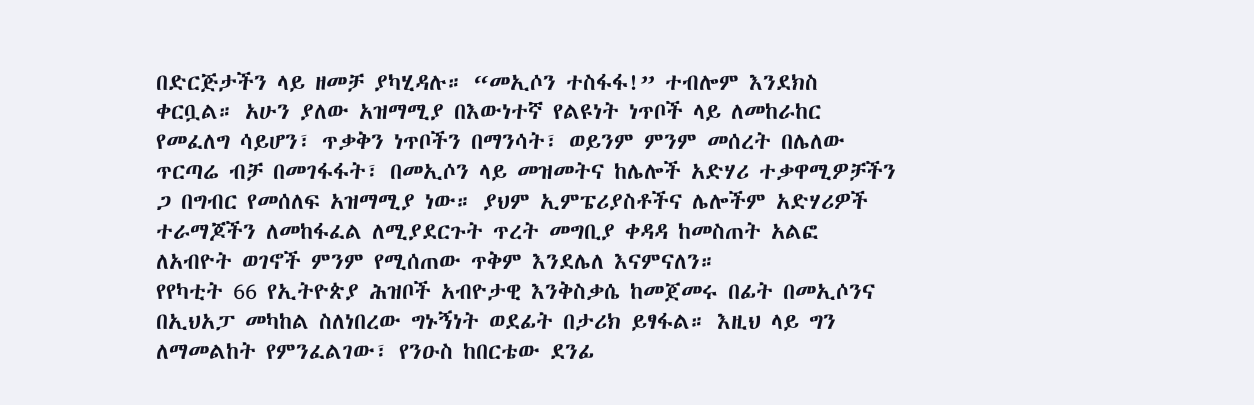በድርጅታችን ላይ ዘመቻ ያካሂዳሉ። “መኢሶን ተስፋፋ!” ተብሎም እንደክስ ቀርቧል። አሁን ያለው አዝማሚያ በእውነተኛ የልዩነት ነጥቦች ላይ ለመከራከር የመፈለግ ሳይሆን፣ ጥቃቅን ነጥቦችን በማንሳት፣ ወይንም ምንም መሰረት በሌለው ጥርጣሬ ብቻ በመገፋፋት፣ በመኢሶን ላይ መዝመትና ከሌሎች አድሃሪ ተቃዋሚዎቻችን ጋ በግብር የመሰለፍ አዝማሚያ ነው። ያህም ኢምፔሪያስቶችና ሌሎችም አድሃሪዎች ተራማጆችን ለመከፋፈል ለሚያደርጉት ጥረት መግቢያ ቀዳዳ ከመስጠት አልፎ ለአብዮት ወገኖች ምንም የሚሰጠው ጥቅም እንደሌለ እናምናለን።
የየካቲት 66 የኢትዮጵያ ሕዝቦች አብዮታዊ እንቅስቃሴ ከመጀመሩ በፊት በመኢሶንና በኢህአፓ መካከል ስለነበረው ግኑኝነት ወደፊት በታሪክ ይፃፋል። እዚህ ላይ ግን ለማመልከት የምንፈልገው፣ የንዑስ ከበርቴው ደንፊ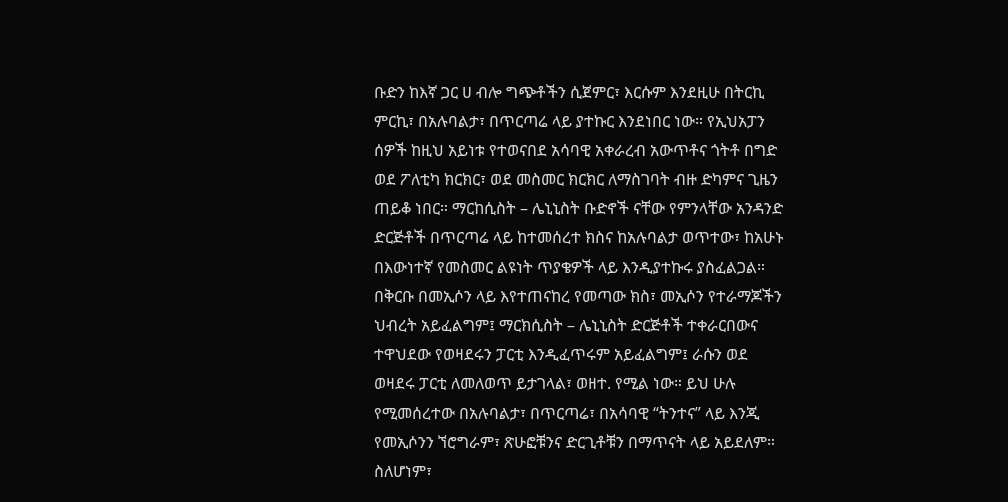ቡድን ከእኛ ጋር ሀ ብሎ ግጭቶችን ሲጀምር፣ እርሱም እንደዚሁ በትርኪ ምርኪ፣ በአሉባልታ፣ በጥርጣሬ ላይ ያተኩር እንደነበር ነው። የኢህአፓን ሰዎች ከዚህ አይነቱ የተወናበደ አሳባዊ አቀራረብ አውጥቶና ጎትቶ በግድ ወደ ፖለቲካ ክርክር፣ ወደ መስመር ክርክር ለማስገባት ብዙ ድካምና ጊዜን ጠይቆ ነበር። ማርከሲስት – ሌኒኒስት ቡድኖች ናቸው የምንላቸው አንዳንድ ድርጅቶች በጥርጣሬ ላይ ከተመሰረተ ክስና ከአሉባልታ ወጥተው፣ ከአሁኑ በእውነተኛ የመስመር ልዩነት ጥያቄዎች ላይ እንዲያተኩሩ ያስፈልጋል።
በቅርቡ በመኢሶን ላይ እየተጠናከረ የመጣው ክስ፣ መኢሶን የተራማጆችን ህብረት አይፈልግም፤ ማርክሲስት – ሌኒኒስት ድርጅቶች ተቀራርበውና ተዋህደው የወዛደሩን ፓርቲ እንዲፈጥሩም አይፈልግም፤ ራሱን ወደ ወዛደሩ ፓርቲ ለመለወጥ ይታገላል፣ ወዘተ. የሚል ነው። ይህ ሁሉ የሚመሰረተው በአሉባልታ፣ በጥርጣሬ፣ በአሳባዊ “ትንተና” ላይ እንጂ የመኢሶንን ኘሮግራም፣ ጽሁፎቹንና ድርጊቶቹን በማጥናት ላይ አይደለም። ስለሆነም፣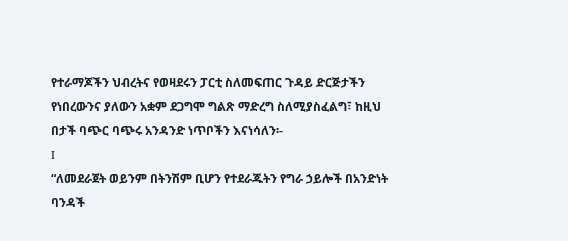የተራማጆችን ህብረትና የወዛደሩን ፓርቲ ስለመፍጠር ጉዳይ ድርጅታችን የነበረውንና ያለውን አቋም ደጋግሞ ግልጽ ማድረግ ስለሚያስፈልግ፣ ከዚህ በታች ባጭር ባጭሩ አንዳንድ ነጥቦችን እናነሳለን፡-
I
“ለመደራጀት ወይንም በትንሽም ቢሆን የተደራጁትን የግራ ኃይሎች በአንድነት ባንዳች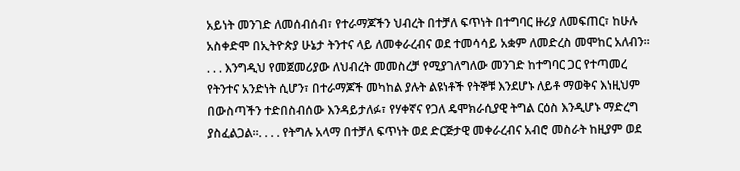አይነት መንገድ ለመሰብሰብ፣ የተራማጆችን ህብረት በተቻለ ፍጥነት በተግባር ዙሪያ ለመፍጠር፣ ከሁሉ አስቀድሞ በኢትዮጵያ ሁኔታ ትንተና ላይ ለመቀራረብና ወደ ተመሳሳይ አቋም ለመድረስ መሞከር አለብን። . . . እንግዲህ የመጀመሪያው ለህብረት መመስረቻ የሚያገለግለው መንገድ ከተግባር ጋር የተጣመረ የትንተና አንድነት ሲሆን፣ በተራማጆች መካከል ያሉት ልዩነቶች የትኞቹ እንደሆኑ ለይቶ ማወቅና እነዚህም በውስጣችን ተድበስብሰው እንዳይታለፉ፣ የሃቀኛና የጋለ ዴሞክራሲያዊ ትግል ርዕስ እንዲሆኑ ማድረግ ያስፈልጋል።. . . . የትግሉ አላማ በተቻለ ፍጥነት ወደ ድርጅታዊ መቀራረብና አብሮ መስራት ከዚያም ወደ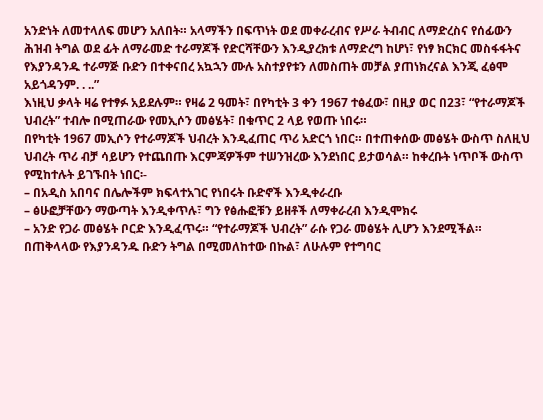አንድነት ለመተላለፍ መሆን አለበት። አላማችን በፍጥነት ወደ መቀራረብና የሥራ ትብብር ለማድረስና የሰፊውን ሕዝብ ትግል ወደ ፊት ለማራመድ ተራማጆች የድርሻቸውን እንዲያረክቱ ለማድረግ ከሆነ፣ የነፃ ክርክር መስፋፋትና የእያንዳንዱ ተራማጅ ቡድን በተቀናበረ አኳኋን ሙሉ አስተያየቱን ለመስጠት መቻል ያጠነክረናል እንጂ ፈፅሞ አይጎዳንም. . ..”
እነዚህ ቃላት ዛሬ የተፃፉ አይደሉም። የዛሬ 2 ዓመት፣ በየካቲት 3 ቀን 1967 ተፅፈው፣ በዚያ ወር በ23፣ “የተራማጆች ህብረት” ተብሎ በሚጠራው የመኢሶን መፅሄት፣ በቁጥር 2 ላይ የወጡ ነበሩ።
በየካቲት 1967 መኢሶን የተራማጆች ህብረት እንዲፈጠር ጥሪ አድርጎ ነበር። በተጠቀሰው መፅሄት ውስጥ ስለዚህ ህብረት ጥሪ ብቻ ሳይሆን የተጨበጡ እርምጃዎችም ተሠንዝረው እንደነበር ይታወሳል። ከቀረቡት ነጥቦች ውስጥ የሚከተሉት ይገኙበት ነበር፡-
– በአዲስ አበባና በሌሎችም ክፍላተአገር የነበሩት ቡድኖች እንዲቀራረቡ
– ፅሁፎቻቸውን ማውጣት እንዲቀጥሉ፣ ግን የፅሑፎቹን ይዘቶች ለማቀራረብ እንዲሞክሩ
– አንድ የጋራ መፅሄት ቦርድ እንዲፈጥሩ። “የተራማጆች ህብረት” ራሱ የጋራ መፅሄት ሊሆን እንደሚችል።
በጠቅላላው የእያንዳንዱ ቡድን ትግል በሚመለከተው በኩል፣ ለሁሉም የተግባር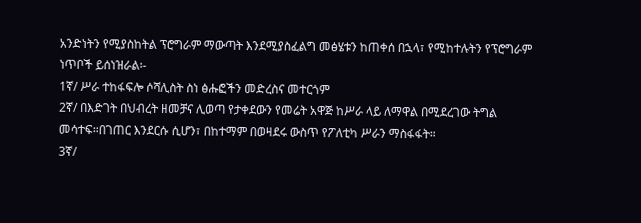አንድነትን የሚያስከትል ፕሮግራም ማውጣት እንደሚያስፈልግ መፅሄቱን ከጠቀሰ በኋላ፣ የሚከተሉትን የፕሮግራም ነጥቦች ይሰነዝራል፡-
1ኛ/ ሥራ ተከፋፍሎ ሶሻሊስት ስነ ፅሑፎችን መድረስና መተርጎም
2ኛ/ በእድገት በህብረት ዘመቻና ሊወጣ የታቀደውን የመሬት አዋጅ ከሥራ ላይ ለማዋል በሚደረገው ትግል መሳተፍ።በገጠር እንደርሱ ሲሆን፣ በከተማም በወዛደሩ ውስጥ የፖለቲካ ሥራን ማስፋፋት።
3ኛ/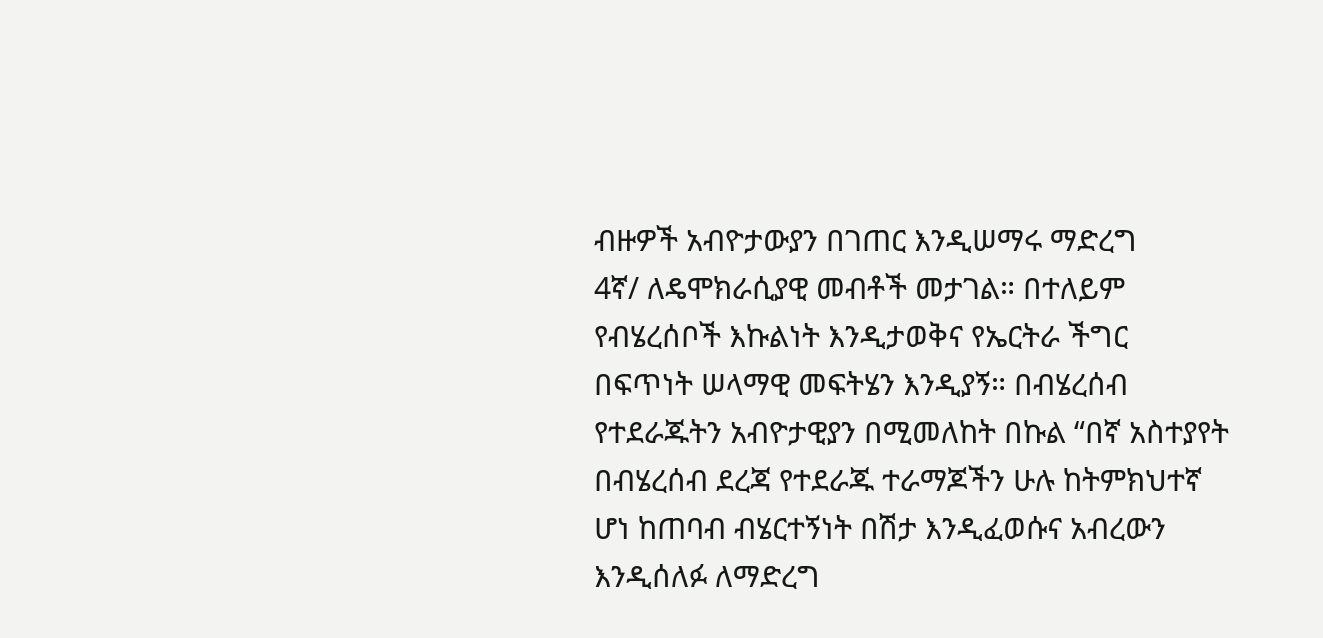ብዙዎች አብዮታውያን በገጠር እንዲሠማሩ ማድረግ
4ኛ/ ለዴሞክራሲያዊ መብቶች መታገል። በተለይም የብሄረሰቦች እኩልነት እንዲታወቅና የኤርትራ ችግር
በፍጥነት ሠላማዊ መፍትሄን እንዲያኝ። በብሄረሰብ የተደራጁትን አብዮታዊያን በሚመለከት በኩል “በኛ አስተያየት በብሄረሰብ ደረጃ የተደራጁ ተራማጆችን ሁሉ ከትምክህተኛ ሆነ ከጠባብ ብሄርተኝነት በሽታ እንዲፈወሱና አብረውን እንዲሰለፉ ለማድረግ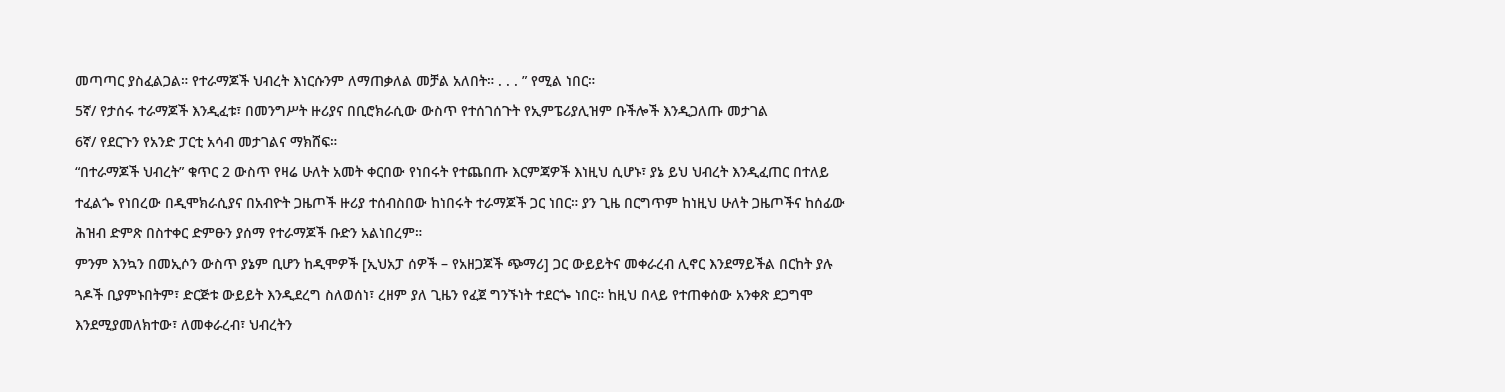መጣጣር ያስፈልጋል። የተራማጆች ህብረት እነርሱንም ለማጠቃለል መቻል አለበት። . . . ” የሚል ነበር።
5ኛ/ የታሰሩ ተራማጆች እንዲፈቱ፣ በመንግሥት ዙሪያና በቢሮክራሲው ውስጥ የተሰገሰጉት የኢምፔሪያሊዝም ቡችሎች እንዲጋለጡ መታገል
6ኛ/ የደርጉን የአንድ ፓርቲ አሳብ መታገልና ማክሸፍ።
“በተራማጆች ህብረት” ቁጥር 2 ውስጥ የዛሬ ሁለት አመት ቀርበው የነበሩት የተጨበጡ እርምጃዎች እነዚህ ሲሆኑ፣ ያኔ ይህ ህብረት እንዲፈጠር በተለይ ተፈልጐ የነበረው በዲሞክራሲያና በአብዮት ጋዜጦች ዙሪያ ተሰብስበው ከነበሩት ተራማጆች ጋር ነበር። ያን ጊዜ በርግጥም ከነዚህ ሁለት ጋዜጦችና ከሰፊው ሕዝብ ድምጽ በስተቀር ድምፁን ያሰማ የተራማጆች ቡድን አልነበረም።
ምንም እንኳን በመኢሶን ውስጥ ያኔም ቢሆን ከዲሞዎች [ኢህአፓ ሰዎች – የአዘጋጆች ጭማሪ] ጋር ውይይትና መቀራረብ ሊኖር እንደማይችል በርከት ያሉ ጓዶች ቢያምኑበትም፣ ድርጅቱ ውይይት እንዲደረግ ስለወሰነ፣ ረዘም ያለ ጊዜን የፈጀ ግንኙነት ተደርጐ ነበር። ከዚህ በላይ የተጠቀሰው አንቀጽ ደጋግሞ እንደሚያመለክተው፣ ለመቀራረብ፣ ህብረትን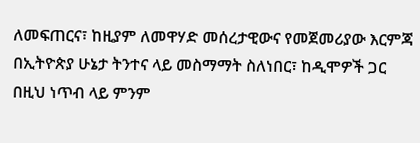ለመፍጠርና፣ ከዚያም ለመዋሃድ መሰረታዊውና የመጀመሪያው እርምጃ በኢትዮጵያ ሁኔታ ትንተና ላይ መስማማት ስለነበር፣ ከዲሞዎች ጋር በዚህ ነጥብ ላይ ምንም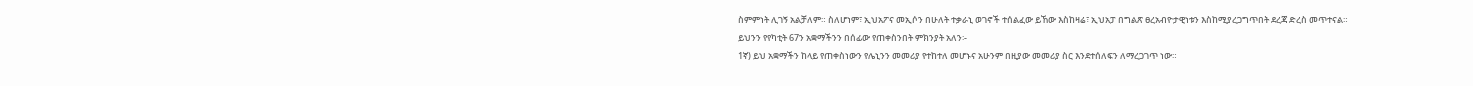ስምምነት ሊገኝ አልቻለም። ስለሆነም፣ ኢህአፖና መኢሶን በሁለት ተቃራኒ ወገኖች ተሰልፈው ይኸው እስከዛሬ፣ ኢህአፓ በግልጽ ፀረአብዮታዊነቱን እስከሚያረጋግጥበት ደረጃ ድረስ መጥተናል።
ይህንን የየካቲት 67ን አቋማችንን በሰፊው የጠቀስንበት ምክንያት አለን፡-
1ኛ) ይህ አቋማችን ከላይ የጠቀስነውን የሌኒንን መመሪያ የተከተለ መሆኑና አሁንም በዚያው መመሪያ ስር እንደተሰለፍን ለማረጋገጥ ነው።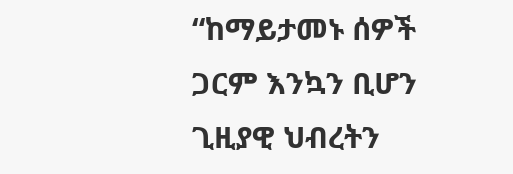“ከማይታመኑ ሰዎች ጋርም እንኳን ቢሆን ጊዚያዊ ህብረትን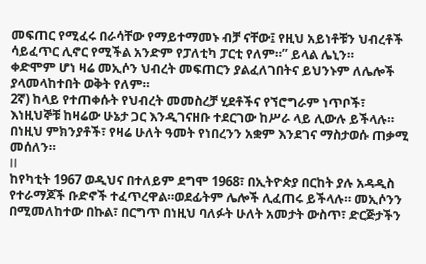መፍጠር የሚፈሩ በራሳቸው የማይተማመኑ ብቻ ናቸው፤ የዚህ አይነቶቹን ህብረቶች ሳይፈጥር ሊኖር የሚችል አንድም የፓለቲካ ፓርቲ የለም።” ይላል ሌኒን።
ቀድሞም ሆነ ዛሬ መኢሶን ህብረት መፍጠርን ያልፈለገበትና ይህንኑም ለሌሎች ያላመላከተበት ወቅት የለም።
2ኛ) ከላይ የተጠቀሱት የህብረት መመስረቻ ሂደቶችና የኘሮግራም ነጥቦች፣ እነዚህኞቹ ከዛሬው ሁኔታ ጋር እንዲገናዘቡ ተደርገው ከሥራ ላይ ሊውሉ ይችላሉ።
በነዚህ ምክንያቶች፣ የዛሬ ሁለት ዓመት የነበረንን አቋም እንደገና ማስታወሱ ጠቃሚ መሰለን።
II
ከየካቲት 1967 ወዲህና በተለይም ደግሞ 1968፣ በኢትዮጵያ በርከት ያሉ አዳዲስ የተራማጆች ቡድኖች ተፈጥረዋል።ወደፊትም ሌሎች ሊፈጠሩ ይችላሉ። መኢሶንን በሚመለከተው በኩል፣ በርግጥ በነዚህ ባለፉት ሁለት አመታት ውስጥ፣ ድርጅታችን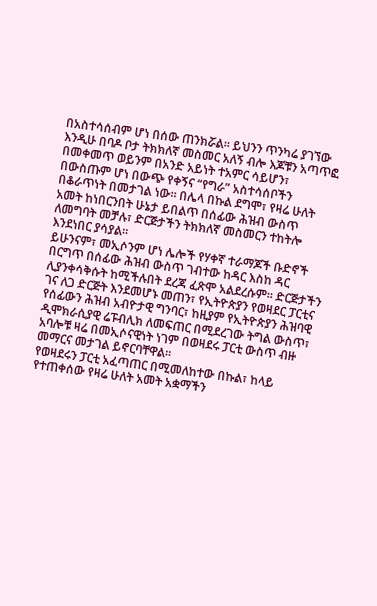በአስተሳሰብም ሆነ በሰው ጠንክሯል። ይህንን ጥንካሬ ያገኘው እንዲሁ በባዶ ቦታ ትክክለኛ መስመር አለኝ ብሎ እጆቹን አጣጥፎ በመቀመጥ ወይንም በአንድ አይነት ተአምር ሳይሆን፣ በውስጡም ሆነ በውጭ የቀኝና “የግራ” አስተሳሰቦችን በቆራጥነት በመታገል ነው። በሌላ በኩል ደግሞ፣ የዛሬ ሁለት አመት ከነበርንበት ሁኔታ ይበልጥ በሰፊው ሕዝብ ውስጥ ለመግባት መቻሉ፣ ድርጅታችን ትክክለኛ መስመርን ተከትሎ እንደነበር ያሳያል።
ይሁንናም፣ መኢሶንም ሆነ ሌሎች የሃቀኛ ተራማጆች ቡድኖች በርግጥ በሰፊው ሕዝብ ውስጥ ገብተው ከዳር እስከ ዳር ሊያንቀሳቅሱት ከሚችሉበት ደረጃ ፈጽሞ አልደረሱም። ድርጅታችን ገና ለጋ ድርጅት እንደመሆኑ መጠን፣ የኢትዮጵያን የወዛደር ፓርቲና የሰፊውን ሕዝብ አብዮታዊ ግንባር፣ ከዚያም የኢትዮጵያን ሕዝባዊ ዲሞክራሲያዊ ሬፑብሊክ ለመፍጠር በሚደረገው ትግል ውስጥ፣ አባሎቹ ዛሬ በመኢሶናዊነት ነገም በወዛደሩ ፓርቲ ውስጥ ብዙ መማርና መታገል ይኖርባቸዋል።
የወዛደሩን ፓርቲ አፈጣጠር በሚመለከተው በኩል፣ ከላይ የተጠቀሰው የዛሬ ሁለት አመት አቋማችን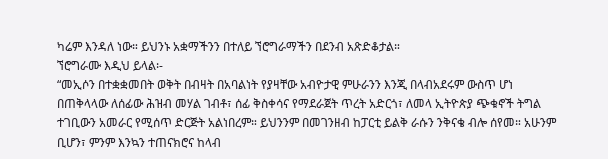ካሬም እንዳለ ነው። ይህንኑ አቋማችንን በተለይ ኘሮግራማችን በደንብ አጽድቆታል።
ኘሮግራሙ እዲህ ይላል፡-
“መኢሶን በተቋቋመበት ወቅት በብዛት በአባልነት የያዛቸው አብዮታዊ ምሁራንን እንጂ በላብአደሩም ውስጥ ሆነ በጠቅላላው ለሰፊው ሕዝብ መሃል ገብቶ፣ ሰፊ ቅስቀሳና የማደራጀት ጥረት አድርጎ፣ ለመላ ኢትዮጵያ ጭቁኖች ትግል ተገቢውን አመራር የሚሰጥ ድርጅት አልነበረም። ይህንንም በመገንዘብ ከፓርቲ ይልቅ ራሱን ንቅናቄ ብሎ ሰየመ። አሁንም ቢሆን፣ ምንም እንኳን ተጠናክሮና ከላብ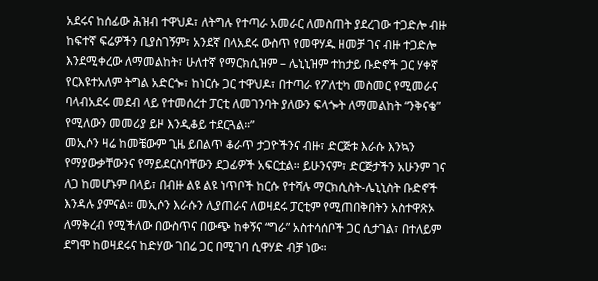አደሩና ከሰፊው ሕዝብ ተዋህዶ፣ ለትግሉ የተጣራ አመራር ለመስጠት ያደረገው ተጋድሎ ብዙ ከፍተኛ ፍሬዎችን ቢያስገኝም፣ አንደኛ በላአደሩ ውስጥ የመዋሃዱ ዘመቻ ገና ብዙ ተጋድሎ እንደሚቀረው ለማመልከት፣ ሁለተኛ የማርክሲዝም – ሌኒኒዝም ተከታይ ቡድኖች ጋር ሃቀኛ የርእዩተአለም ትግል አድርጐ፣ ከነርሱ ጋር ተዋህዶ፣ በተጣራ የፖለቲካ መስመር የሚመራና ባላብአደሩ መደብ ላይ የተመሰረተ ፓርቲ ለመገንባት ያለውን ፍላጐት ለማመልከት “ንቅናቄ” የሚለውን መመሪያ ይዞ እንዲቆይ ተደርጓል።”
መኢሶን ዛሬ ከመቼውም ጊዜ ይበልጥ ቆራጥ ታጋዮችንና ብዙ፣ ድርጅቱ እራሱ እንኳን የማያውቃቸውንና የማይደርስባቸውን ደጋፊዎች አፍርቷል። ይሁንናም፣ ድርጅታችን አሁንም ገና ለጋ ከመሆኑም በላይ፣ በብዙ ልዩ ልዩ ነጥቦች ከርሱ የተሻሉ ማርክሲስት-ሌኒኒስት ቡድኖች እንዳሉ ያምናል። መኢሶን እራሱን ሊያጠራና ለወዛደሩ ፓርቲም የሚጠበቅበትን አስተዋጽኦ ለማቅረብ የሚችለው በውስጥና በውጭ ከቀኝና “ግራ” አስተሳሰቦች ጋር ሲታገል፣ በተለይም ደግሞ ከወዛደሩና ከድሃው ገበሬ ጋር በሚገባ ሲዋሃድ ብቻ ነው።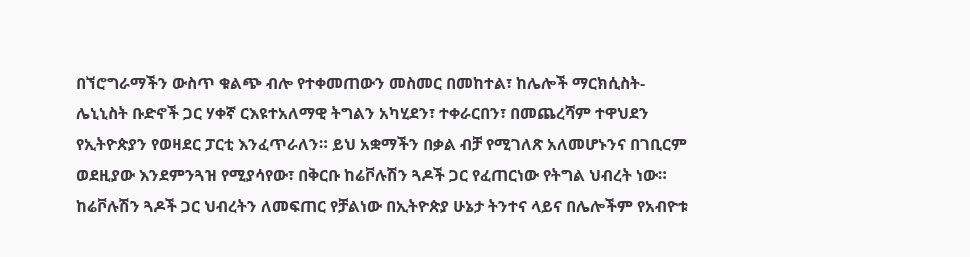በኘሮግራማችን ውስጥ ቁልጭ ብሎ የተቀመጠውን መስመር በመከተል፣ ከሌሎች ማርክሲስት-ሌኒኒስት ቡድኖች ጋር ሃቀኛ ርእዩተአለማዊ ትግልን አካሂደን፣ ተቀራርበን፣ በመጨረሻም ተዋህደን የኢትዮጵያን የወዛደር ፓርቲ እንፈጥራለን። ይህ አቋማችን በቃል ብቻ የሚገለጽ አለመሆኑንና በገቢርም ወደዚያው እንደምንጓዝ የሚያሳየው፣ በቅርቡ ከሬቮሉሽን ጓዶች ጋር የፈጠርነው የትግል ህብረት ነው። ከሬቮሉሽን ጓዶች ጋር ህብረትን ለመፍጠር የቻልነው በኢትዮጵያ ሁኔታ ትንተና ላይና በሌሎችም የአብዮቱ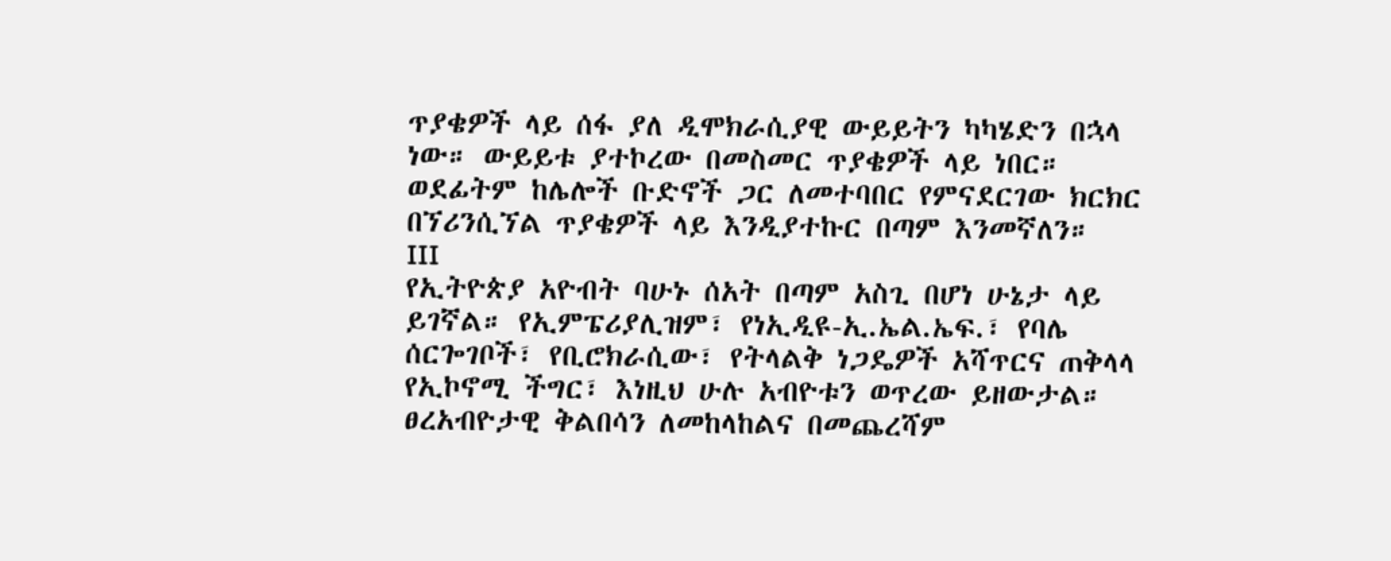ጥያቄዎች ላይ ሰፋ ያለ ዲሞክራሲያዊ ውይይትን ካካሄድን በኋላ ነው። ውይይቱ ያተኮረው በመስመር ጥያቄዎች ላይ ነበር። ወደፊትም ከሌሎች ቡድኖች ጋር ለመተባበር የምናደርገው ክርክር በኘሪንሲኘል ጥያቄዎች ላይ እንዲያተኩር በጣም እንመኛለን።
III
የኢትዮጵያ አዮብት ባሁኑ ሰአት በጣም አስጊ በሆነ ሁኔታ ላይ ይገኛል። የኢምፔሪያሊዝም፣ የነኢዲዩ-ኢ.ኤል.ኤፍ.፣ የባሌ ሰርጐገቦች፣ የቢሮክራሲው፣ የትላልቅ ነጋዴዎች አሻጥርና ጠቅላላ የኢኮኖሚ ችግር፣ እነዚህ ሁሉ አብዮቱን ወጥረው ይዘውታል። ፀረአብዮታዊ ቅልበሳን ለመከላከልና በመጨረሻም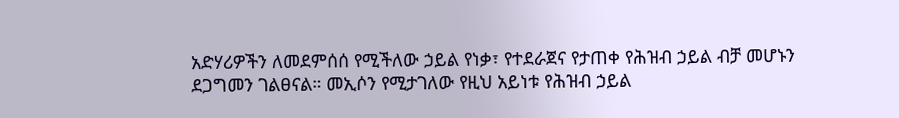አድሃሪዎችን ለመደምሰሰ የሚችለው ኃይል የነቃ፣ የተደራጀና የታጠቀ የሕዝብ ኃይል ብቻ መሆኑን ደጋግመን ገልፀናል። መኢሶን የሚታገለው የዚህ አይነቱ የሕዝብ ኃይል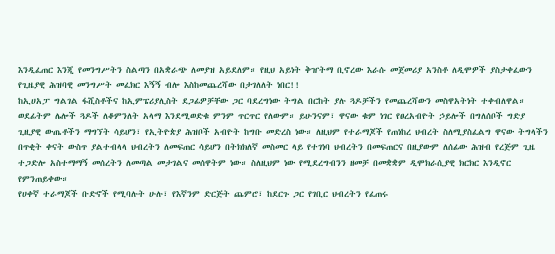እንዲፈጠር እንጂ የመንግሥትን ስልጣን በአቋራጭ ለመያዝ አይደለም። የዚህ አይነት ቅዠትማ ቢኖረው እራሱ መጀመሪያ አንስቶ ለዲሞዎች ያስታቀፈውን የጊዜያዊ ሕዝባዊ መንግሥት መፈክር እኝኝ ብሎ እስከመጨረሻው በታገለለት ነበር!!
ከኢሀአፓ ግልገል ፋሺስቶችና ከኢምፔሪያሊስት ደጋፊዎቻቸው ጋር ባደረግነው ትግል በርከት ያሉ ጓዶቻችን የመጨረሻውን መስዋአትነት ተቀብለዋል። ወደፊትም ሌሎች ጓዶች ለቆምንለት አላማ እንደሚወድቁ ምንም ጥርጥር የለውም። ይሁንናም፣ ዋናው ቁም ነገር የፀረአብዮት ኃይሎች በግለሰቦች ግድያ ጊዚያዊ ውጤቶችን ማግኘት ሳይሆን፣ የኢትዮጵያ ሕዝቦች አብዮት ከግቡ መድረስ ነው። ለዚህም የተራማጆች የጠነከረ ህብረት ስለሚያስፈልግ ዋናው ትግላችን በጥቂት ቀናት ውስጥ ያልተብላላ ህብረትን ለመፍጠር ሳይሆን በትክክለኛ መስመር ላይ የተገነባ ህብረትን በመፍጠርና በዚያውም ለሰፊው ሕዝብ የረጅም ጊዜ ተጋድሎ አስተማማኝ መሰረትን ለመጣል መታገልና መሰዋትም ነው። ስለዚህም ነው የሚደረግብንን ዘመቻ በመቋቋም ዲሞክራሲያዊ ክርክር እንዲኖር የምንጠይቀው።
የሀቀኛ ተራማጆች ቡድኖች የሚባሉት ሁሉ፣ የእኛንም ድርጅት ጨምሮ፣ ከደርጉ ጋር የገቢር ህብረትን የፈጠሩ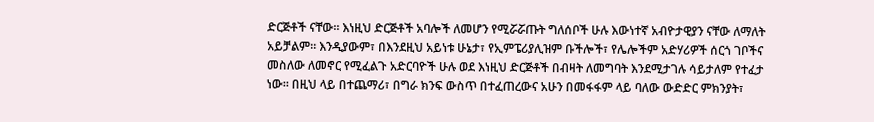ድርጅቶች ናቸው። እነዚህ ድርጅቶች አባሎች ለመሆን የሚሯሯጡት ግለሰቦች ሁሉ እውነተኛ አብዮታዊያን ናቸው ለማለት አይቻልም። እንዲያውም፣ በእንደዚህ አይነቱ ሁኔታ፣ የኢምፔሪያሊዝም ቡችሎች፣ የሌሎችም አድሃሪዎች ሰርጎ ገቦችና መስለው ለመኖር የሚፈልጉ አድርባዮች ሁሉ ወደ እነዚህ ድርጅቶች በብዛት ለመግባት እንደሚታገሉ ሳይታለም የተፈታ ነው። በዚህ ላይ በተጨማሪ፣ በግራ ክንፍ ውስጥ በተፈጠረውና አሁን በመፋፋም ላይ ባለው ውድድር ምክንያት፣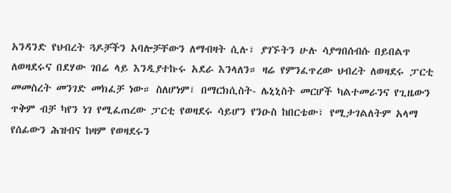አንዳንድ የህብረት ጓዶቻችን አባሎቻቸውን ለማብዛት ሲሉ፣ ያገኙትን ሁሉ ሳያግበሰብሱ በይበልጥ ለወዛደሩና በደሃው ገበሬ ላይ እንዲያተኩሩ አደራ እንላለን። ዛሬ የምንፈጥረው ህብረት ለወዛደሩ ፓርቲ መመስረት መንገድ መክፈቻ ነው። ስለሆነም፣ በማርክሲስት- ሌኒኒስት መርሆች ካልተመራንና የጊዜውን ጥቅም ብቻ ካየን ነገ የሚፈጠረው ፓርቲ የወዛደሩ ሳይሆን የንዑስ ከበርቴው፣ የሚታገልለትም አላማ የሰፊውን ሕዝብና ከዛም የወዛደሩን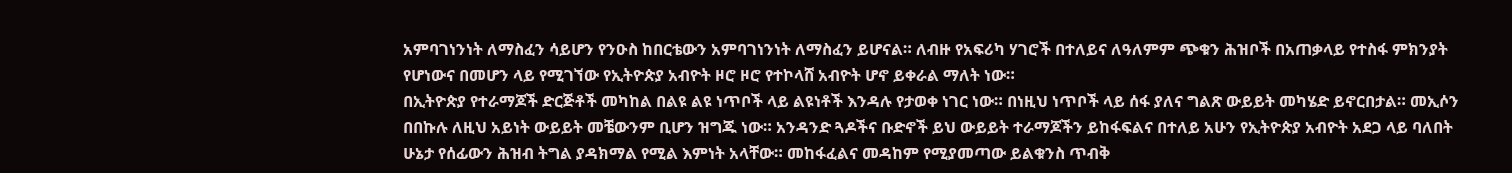አምባገነንነት ለማስፈን ሳይሆን የንዑስ ከበርቴውን አምባገነንነት ለማስፈን ይሆናል። ለብዙ የአፍሪካ ሃገሮች በተለይና ለዓለምም ጭቁን ሕዝቦች በአጠቃላይ የተስፋ ምክንያት የሆነውና በመሆን ላይ የሚገኘው የኢትዮጵያ አብዮት ዞሮ ዞሮ የተኮላሸ አብዮት ሆኖ ይቀራል ማለት ነው።
በኢትዮጵያ የተራማጆች ድርጅቶች መካከል በልዩ ልዩ ነጥቦች ላይ ልዩነቶች እንዳሉ የታወቀ ነገር ነው። በነዚህ ነጥቦች ላይ ሰፋ ያለና ግልጽ ውይይት መካሄድ ይኖርበታል። መኢሶን በበኩሉ ለዚህ አይነት ውይይት መቼውንም ቢሆን ዝግጁ ነው። አንዳንድ ጓዶችና ቡድኖች ይህ ውይይት ተራማጆችን ይከፋፍልና በተለይ አሁን የኢትዮጵያ አብዮት አደጋ ላይ ባለበት ሁኔታ የሰፊውን ሕዝብ ትግል ያዳክማል የሚል እምነት አላቸው። መከፋፈልና መዳከም የሚያመጣው ይልቁንስ ጥብቅ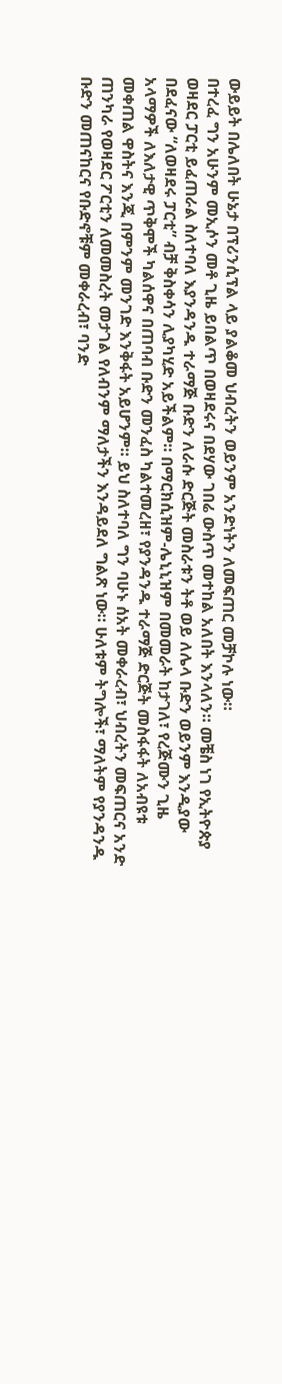ውይይት በሌለበት ሁኔታ በፕሪንሲፕል ላይ ያልቆመ ህብረትን ወይንም አንድነትን ለመፍጠር መቻኮሉ ነው።
በተረፈ ግን አሁንም መኢሶን መቶ ጊዜ ይበልጥ በወዛደሩና በደሃው ገበሬ ውስጥ መተከል አለበት እንላለን። መቼስ ነገ የኢትዮጵያ ወዛደር ፓርቲ ይፈጠራል ስለተባለ እያንዳንዱ ተራማጅ ቡድን ለራሱ ድርጅት መስራቱን ትቶ ወይ ለሌላ ቡድን ወይንም እንዲያው በደፈናው “ለወዛደሩ ፓርቲ” ብቻ ቅስቀሳን ሊያካሂድ አይችልም። በማርክሲዝም-ሌኒኒዝም በመመራት ከታገለ፣ የረጅሙን ጊዜ አላማዎች ለእለታዊ ጥቅሞች ካልሰዋና በጠባብ ቡድን መንፈስ ካልተመረዘ፣ የያንዳንዱ ተራማጅ ድርጅት መስፋፋት ለአብዩቱ መቀጠል ዋስትና እንጂ በምንም መንገድ እንቅፋት አይሆንም። ይህ ስለተባለ ግን ባሁኑ ሰአት መቀራረብ፣ ህብረትን መፍጠርና አንድ ጠንካራ የወዛደር ፖርቲን ለመመስረት መታገል የለብንም ማለታችን እንዳይደለ ግልጽ ነው። ሁለቱም ትግሎች፣ ማለትም የያንዳንዱ ቡድን መጠናከርና የቡድኖቹም መቀራረብ፣ ባንድ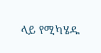ላይ የሚካሄዱ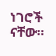ነገሮች ናቸው።